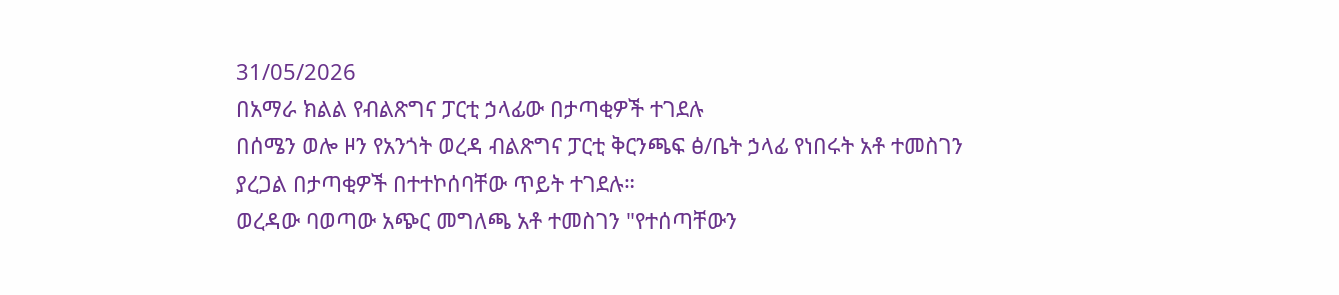31/05/2026
በአማራ ክልል የብልጽግና ፓርቲ ኃላፊው በታጣቂዎች ተገደሉ
በሰሜን ወሎ ዞን የአንጎት ወረዳ ብልጽግና ፓርቲ ቅርንጫፍ ፅ/ቤት ኃላፊ የነበሩት አቶ ተመስገን ያረጋል በታጣቂዎች በተተኮሰባቸው ጥይት ተገደሉ።
ወረዳው ባወጣው አጭር መግለጫ አቶ ተመስገን "የተሰጣቸውን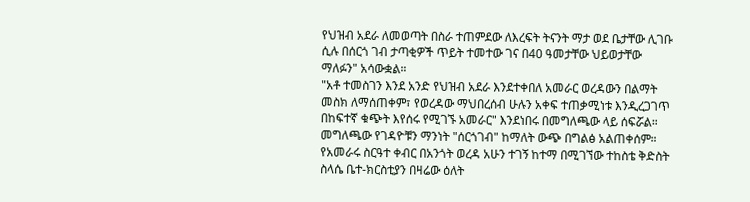የህዝብ አደራ ለመወጣት በስራ ተጠምደው ለእረፍት ትናንት ማታ ወደ ቤታቸው ሊገቡ ሲሉ በሰርጎ ገብ ታጣቂዎች ጥይት ተመተው ገና በ40 ዓመታቸው ህይወታቸው ማለፉን" አሳውቋል።
"አቶ ተመስገን እንደ አንድ የህዝብ አደራ እንደተቀበለ አመራር ወረዳውን በልማት መስክ ለማሰጠቀም፣ የወረዳው ማህበረሰብ ሁሉን አቀፍ ተጠቃሚነቱ እንዲረጋገጥ በከፍተኛ ቁጭት እየሰሩ የሚገኙ አመራር" እንደነበሩ በመግለጫው ላይ ሰፍሯል።
መግለጫው የገዳዮቹን ማንነት "ሰርጎገብ" ከማለት ውጭ በግልፅ አልጠቀሰም።
የአመራሩ ስርዓተ ቀብር በአንጎት ወረዳ አሁን ተገኝ ከተማ በሚገኘው ተከስቴ ቅድስት ስላሴ ቤተ-ክርስቲያን በዛሬው ዕለት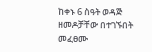ከቀኑ 6 ስዓት ወዳጅ ዘመዶቻቸው በተገኙበት መፈፀሙ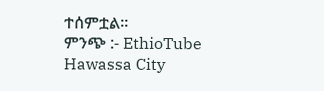ተሰምቷል።
ምንጭ :- EthioTube
Hawassa City